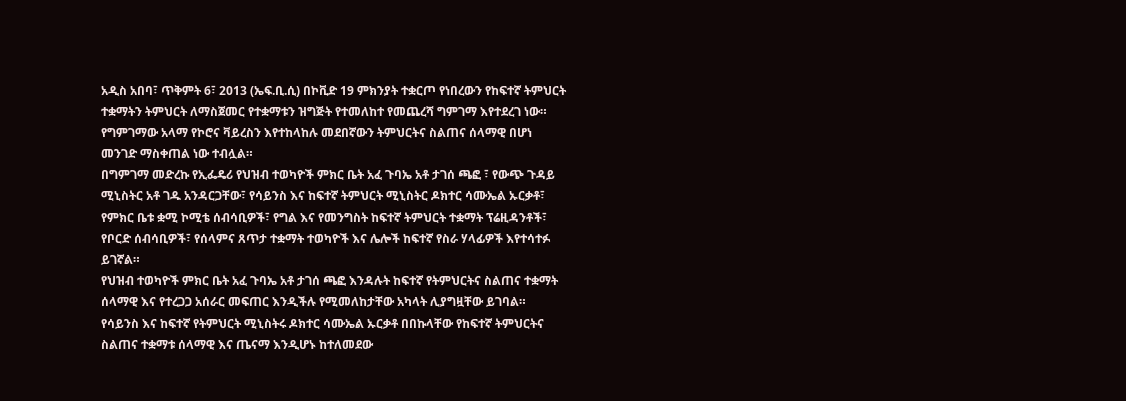አዲስ አበባ፣ ጥቅምት 6፣ 2013 (ኤፍ.ቢ.ሲ) በኮቪድ 19 ምክንያት ተቋርጦ የነበረውን የከፍተኛ ትምህርት ተቋማትን ትምህርት ለማስጀመር የተቋማቱን ዝግጅት የተመለከተ የመጨረሻ ግምገማ እየተደረገ ነው።
የግምገማው አላማ የኮሮና ቫይረስን እየተከላከሉ መደበኛውን ትምህርትና ስልጠና ሰላማዊ በሆነ መንገድ ማስቀጠል ነው ተብሏል።
በግምገማ መድረኩ የኢፌዴሪ የህዝብ ተወካዮች ምክር ቤት አፈ ጉባኤ አቶ ታገሰ ጫፎ ፣ የውጭ ጉዳይ ሚኒስትር አቶ ገዱ አንዳርጋቸው፣ የሳይንስ እና ከፍተኛ ትምህርት ሚኒስትር ዶክተር ሳሙኤል ኡርቃቶ፣ የምክር ቤቱ ቋሚ ኮሚቴ ሰብሳቢዎች፣ የግል እና የመንግስት ከፍተኛ ትምህርት ተቋማት ፕሬዚዳንቶች፣ የቦርድ ሰብሳቢዎች፣ የሰላምና ጸጥታ ተቋማት ተወካዮች እና ሌሎች ከፍተኛ የስራ ሃላፊዎች እየተሳተፉ ይገኛል።
የህዝብ ተወካዮች ምክር ቤት አፈ ጉባኤ አቶ ታገሰ ጫፎ እንዳሉት ከፍተኛ የትምህርትና ስልጠና ተቋማት ሰላማዊ እና የተረጋጋ አሰራር መፍጠር እንዲችሉ የሚመለከታቸው አካላት ሊያግዟቸው ይገባል።
የሳይንስ እና ከፍተኛ የትምህርት ሚኒስትሩ ዶክተር ሳሙኤል ኡርቃቶ በበኩላቸው የከፍተኛ ትምህርትና ስልጠና ተቋማቱ ሰላማዊ እና ጤናማ እንዲሆኑ ከተለመደው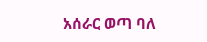አሰራር ወጣ ባለ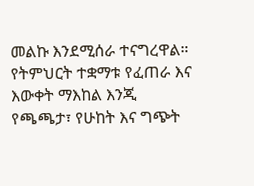መልኩ እንደሚሰራ ተናግረዋል።
የትምህርት ተቋማቱ የፈጠራ እና እውቀት ማእከል እንጂ የጫጫታ፣ የሁከት እና ግጭት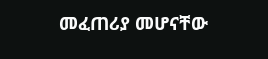መፈጠሪያ መሆናቸው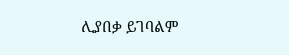ሊያበቃ ይገባልም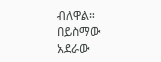ብለዋል።
በይስማው አደራው